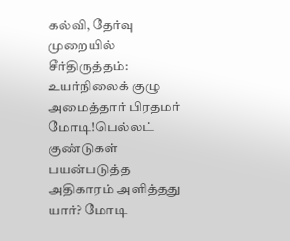கல்வி, தேர்வு முறையில் சீர்திருத்தம்: உயர்நிலைக் குழு அமைத்தார் பிரதமர் மோடி!பெல்லட் குண்டுகள் பயன்படுத்த அதிகாரம் அளித்தது யார்? மோடி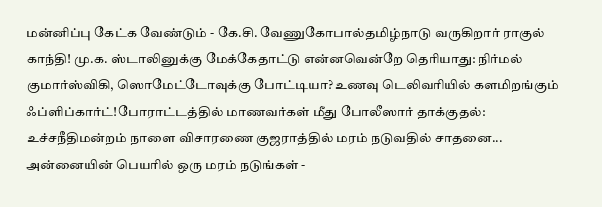மன்னிப்பு கேட்க வேண்டும் - கே.சி. வேணுகோபால்தமிழ்நாடு வருகிறார் ராகுல் காந்தி! மு.க. ஸ்டாலினுக்கு மேக்கேதாட்டு என்னவென்றே தெரியாது: நிர்மல் குமார்ஸ்விகி, ஸொமேட்டோவுக்கு போட்டியா? உணவு டெலிவரியில் களமிறங்கும் ஃப்ளிப்கார்ட்!போராட்டத்தில் மாணவர்கள் மீது போலீஸார் தாக்குதல்: உச்சநீதிமன்றம் நாளை விசாரணை குஜராத்தில் மரம் நடுவதில் சாதனை... அன்னையின் பெயரில் ஒரு மரம் நடுங்கள் -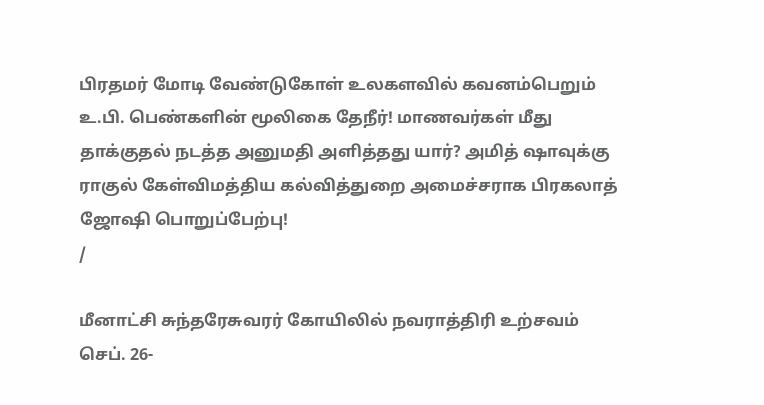பிரதமர் மோடி வேண்டுகோள் உலகளவில் கவனம்பெறும் உ.பி. பெண்களின் மூலிகை தேநீர்! மாணவர்கள் மீது தாக்குதல் நடத்த அனுமதி அளித்தது யார்? அமித் ஷாவுக்கு ராகுல் கேள்விமத்திய கல்வித்துறை அமைச்சராக பிரகலாத் ஜோஷி பொறுப்பேற்பு!
/

மீனாட்சி சுந்தரேசுவரர் கோயிலில் நவராத்திரி உற்சவம் செப். 26-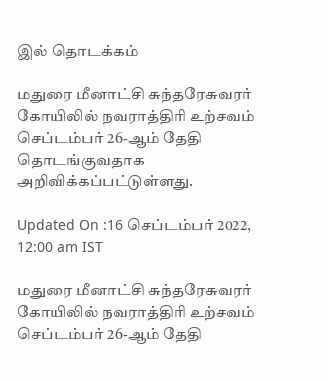இல் தொடக்கம்

மதுரை மீனாட்சி சுந்தரேசுவரர் கோயிலில் நவராத்திரி உற்சவம் செப்டம்பர் 26-ஆம் தேதி தொடங்குவதாக அறிவிக்கப்பட்டுள்ளது.

Updated On :16 செப்டம்பர் 2022, 12:00 am IST

மதுரை மீனாட்சி சுந்தரேசுவரர் கோயிலில் நவராத்திரி உற்சவம் செப்டம்பர் 26-ஆம் தேதி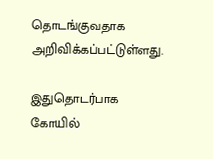தொடங்குவதாக அறிவிக்கப்பட்டுள்ளது.

இதுதொடர்பாக கோயில்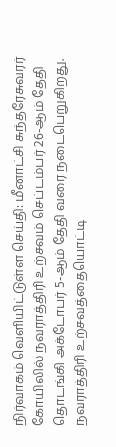நிர்வாகம் வெளியிட்டுள்ள செய்தி: மீனாட்சி சுந்தரேசுவரர் கோயிலில் நவராத்திரி உற்சவம் செப்டம்பர் 26-ஆம் தேதி தொடங்கி அக்டோபர் 5-ஆம் தேதி வரை நடைபெறுகிறது. நவராத்திரி உற்சவத்தையொட்டி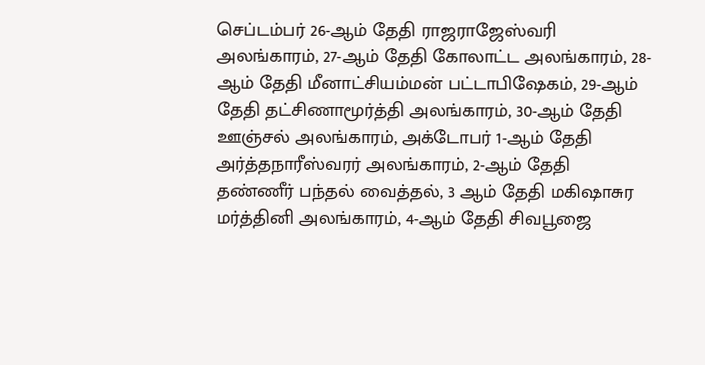செப்டம்பர் 26-ஆம் தேதி ராஜராஜேஸ்வரி அலங்காரம், 27-ஆம் தேதி கோலாட்ட அலங்காரம், 28-ஆம் தேதி மீனாட்சியம்மன் பட்டாபிஷேகம், 29-ஆம் தேதி தட்சிணாமூர்த்தி அலங்காரம், 30-ஆம் தேதி ஊஞ்சல் அலங்காரம், அக்டோபர் 1-ஆம் தேதி அர்த்தநாரீஸ்வரர் அலங்காரம், 2-ஆம் தேதி தண்ணீர் பந்தல் வைத்தல், 3 ஆம் தேதி மகிஷாசுர மர்த்தினி அலங்காரம், 4-ஆம் தேதி சிவபூஜை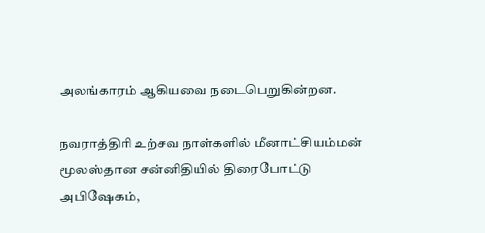அலங்காரம் ஆகியவை நடைபெறுகின்றன.

நவராத்திரி உற்சவ நாள்களில் மீனாட்சியம்மன் மூலஸ்தான சன்னிதியில் திரைபோட்டு அபிஷேகம்,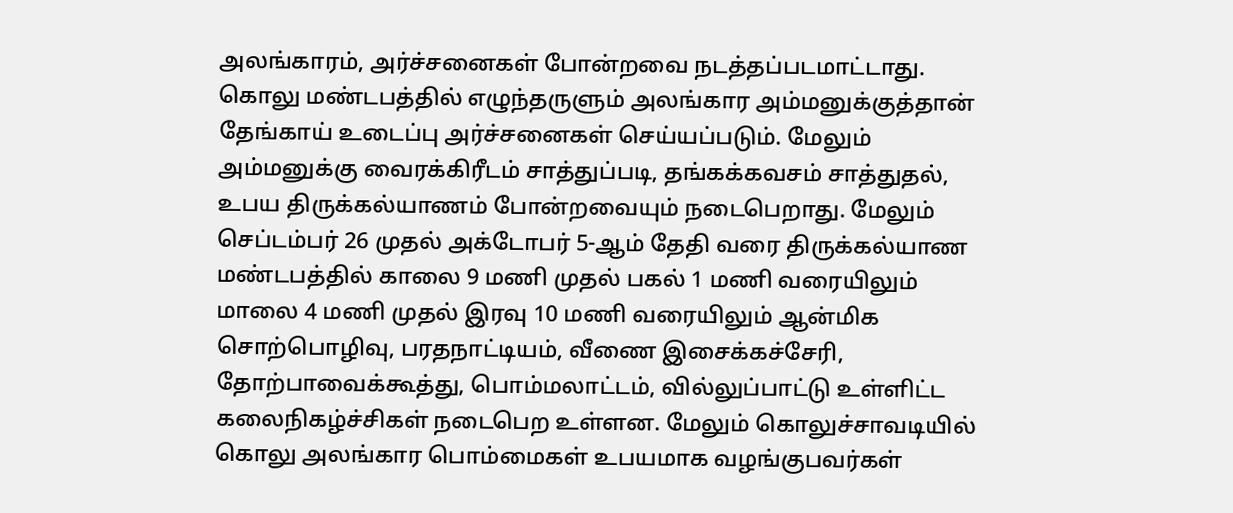அலங்காரம், அர்ச்சனைகள் போன்றவை நடத்தப்படமாட்டாது. கொலு மண்டபத்தில் எழுந்தருளும் அலங்கார அம்மனுக்குத்தான் தேங்காய் உடைப்பு அர்ச்சனைகள் செய்யப்படும். மேலும் அம்மனுக்கு வைரக்கிரீடம் சாத்துப்படி, தங்கக்கவசம் சாத்துதல், உபய திருக்கல்யாணம் போன்றவையும் நடைபெறாது. மேலும் செப்டம்பர் 26 முதல் அக்டோபர் 5-ஆம் தேதி வரை திருக்கல்யாண மண்டபத்தில் காலை 9 மணி முதல் பகல் 1 மணி வரையிலும் மாலை 4 மணி முதல் இரவு 10 மணி வரையிலும் ஆன்மிக சொற்பொழிவு, பரதநாட்டியம், வீணை இசைக்கச்சேரி, தோற்பாவைக்கூத்து, பொம்மலாட்டம், வில்லுப்பாட்டு உள்ளிட்ட கலைநிகழ்ச்சிகள் நடைபெற உள்ளன. மேலும் கொலுச்சாவடியில் கொலு அலங்கார பொம்மைகள் உபயமாக வழங்குபவர்கள்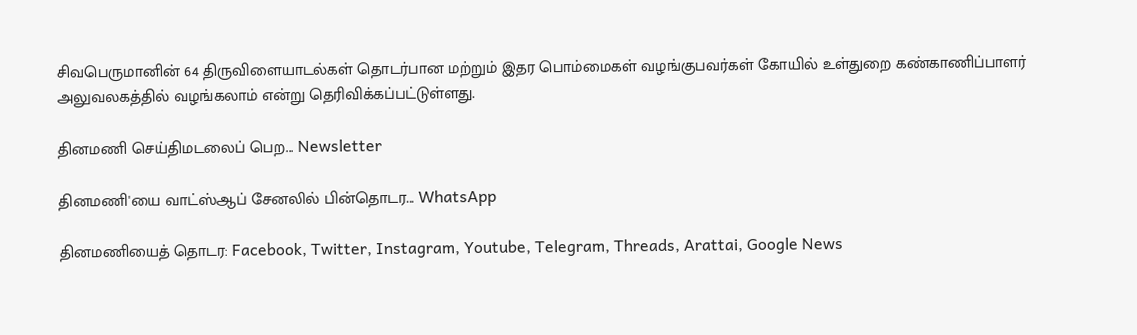சிவபெருமானின் 64 திருவிளையாடல்கள் தொடர்பான மற்றும் இதர பொம்மைகள் வழங்குபவர்கள் கோயில் உள்துறை கண்காணிப்பாளர் அலுவலகத்தில் வழங்கலாம் என்று தெரிவிக்கப்பட்டுள்ளது.

தினமணி செய்திமடலைப் பெற... Newsletter

தினமணி'யை வாட்ஸ்ஆப் சேனலில் பின்தொடர... WhatsApp

தினமணியைத் தொடர: Facebook, Twitter, Instagram, Youtube, Telegram, Threads, Arattai, Google News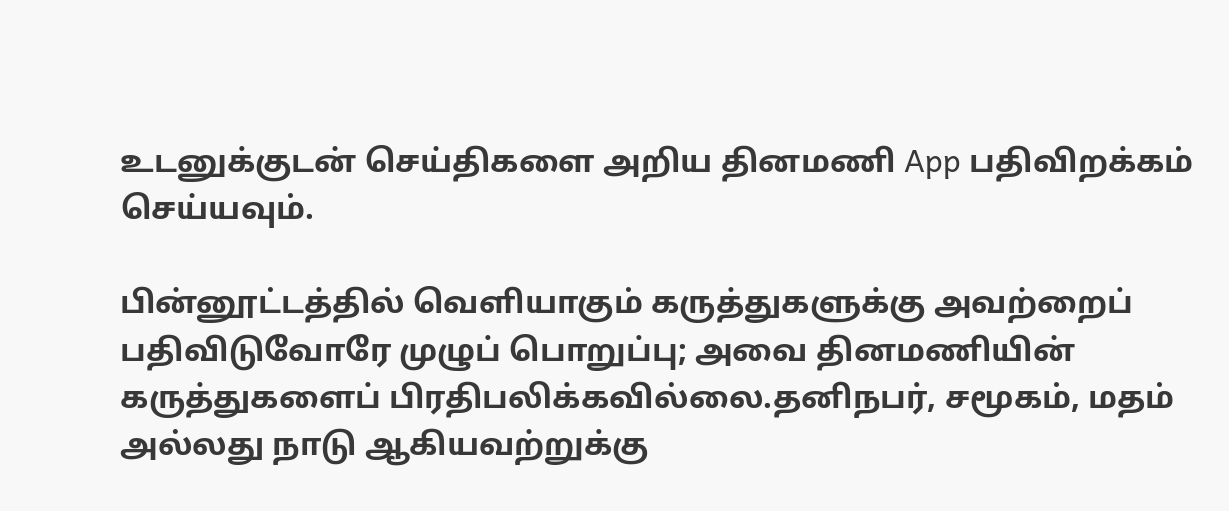உடனுக்குடன் செய்திகளை அறிய தினமணி App பதிவிறக்கம் செய்யவும்.

பின்னூட்டத்தில் வெளியாகும் கருத்துகளுக்கு அவற்றைப் பதிவிடுவோரே முழுப் பொறுப்பு; அவை தினமணியின் கருத்துகளைப் பிரதிபலிக்கவில்லை.தனிநபர், சமூகம், மதம் அல்லது நாடு ஆகியவற்றுக்கு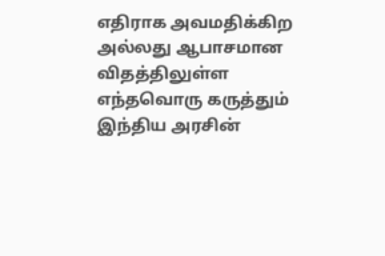எதிராக அவமதிக்கிற அல்லது ஆபாசமான விதத்திலுள்ள எந்தவொரு கருத்தும் இந்திய அரசின்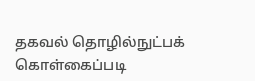தகவல் தொழில்நுட்பக் கொள்கைப்படி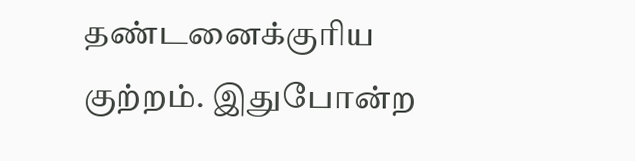தண்டனைக்குரிய குற்றம். இதுபோன்ற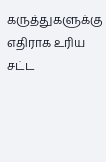கருத்துகளுக்கு எதிராக உரிய சட்ட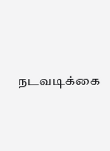நடவடிக்கை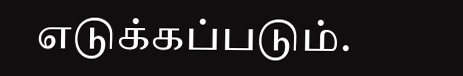எடுக்கப்படும்.